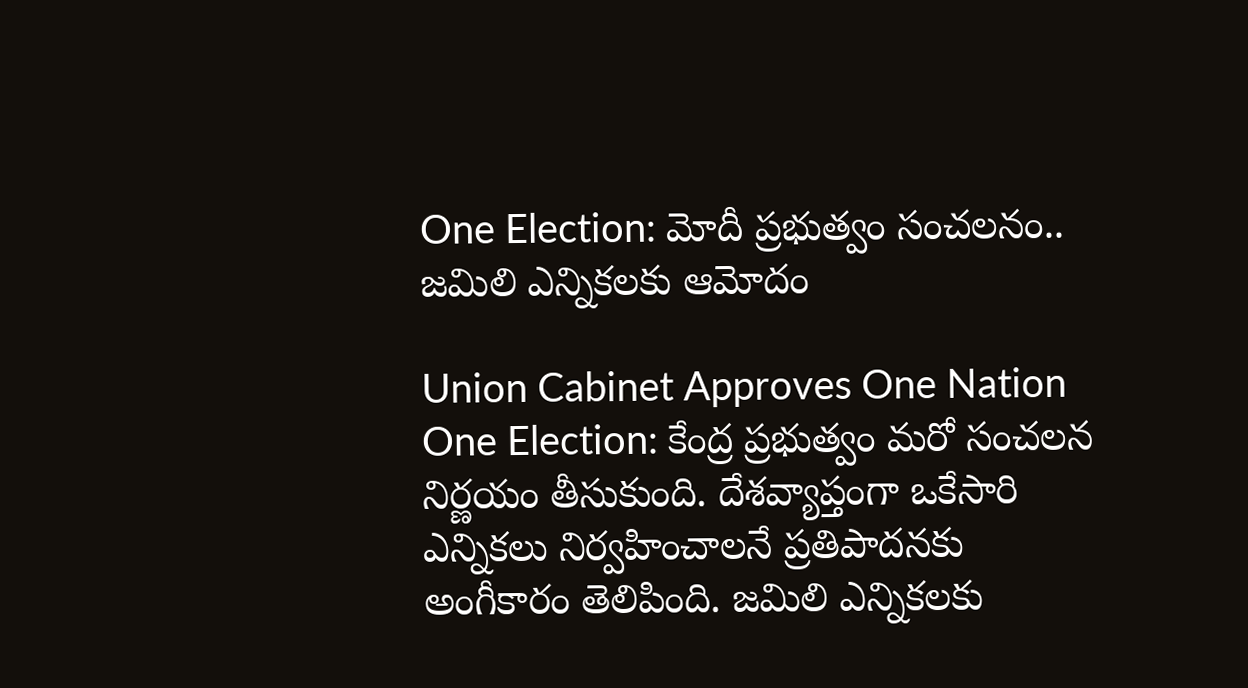One Election: మోదీ ప్రభుత్వం సంచలనం.. జమిలి ఎన్నికలకు ఆమోదం

Union Cabinet Approves One Nation One Election: కేంద్ర ప్రభుత్వం మరో సంచలన నిర్ణయం తీసుకుంది. దేశవ్యాప్తంగా ఒకేసారి ఎన్నికలు నిర్వహించాలనే ప్రతిపాదనకు అంగీకారం తెలిపింది. జమిలి ఎన్నికలకు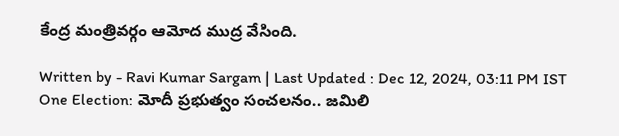కేంద్ర మంత్రివర్గం ఆమోద ముద్ర వేసింది.

Written by - Ravi Kumar Sargam | Last Updated : Dec 12, 2024, 03:11 PM IST
One Election: మోదీ ప్రభుత్వం సంచలనం.. జమిలి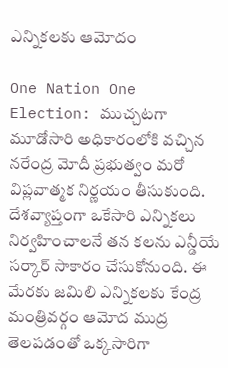ఎన్నికలకు ఆమోదం

One Nation One Election: ముచ్చటగా మూడోసారి అధికారంలోకి వచ్చిన నరేంద్ర మోదీ ప్రభుత్వం మరో విప్లవాత్మక నిర్ణయం తీసుకుంది. దేశవ్యాప్తంగా ఒకేసారి ఎన్నికలు నిర్వహించాలనే తన కలను ఎన్డీయే సర్కార్‌ సాకారం చేసుకోనుంది. ఈ మేరకు జమిలి ఎన్నికలకు కేంద్ర మంత్రివర్గం ఆమోద ముద్ర తెలపడంతో ఒక్కసారిగా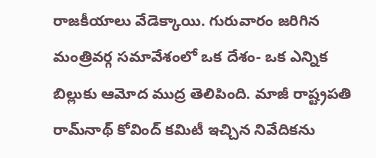రాజకీయాలు వేడెక్కాయి. గురువారం జరిగిన మంత్రివర్గ సమావేశంలో ఒక దేశం- ఒక ఎన్నిక బిల్లుకు ఆమోద ముద్ర తెలిపింది. మాజీ రాష్ట్రపతి రామ్‌నాథ్‌ కోవింద్‌ కమిటీ ఇచ్చిన నివేదికను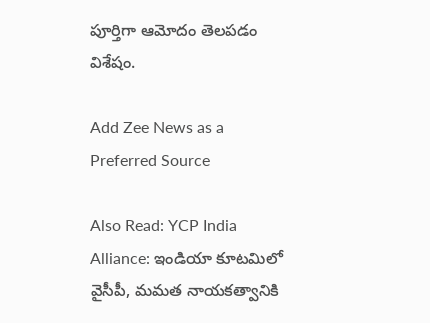పూర్తిగా ఆమోదం తెలపడం విశేషం.

Add Zee News as a Preferred Source

Also Read: YCP India Alliance: ఇండియా కూటమిలో వైసీపీ, మమత నాయకత్వానికి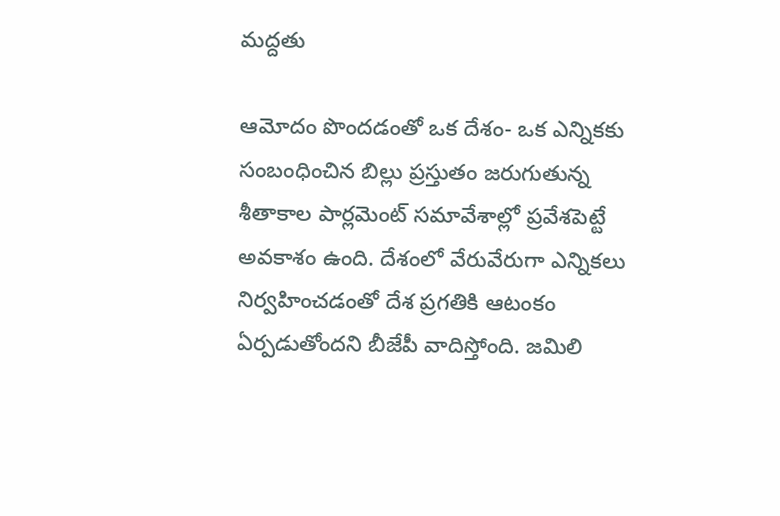మద్దతు

ఆమోదం పొందడంతో ఒక దేశం- ఒక ఎన్నికకు సంబంధించిన బిల్లు ప్రస్తుతం జరుగుతున్న శీతాకాల పార్లమెంట్‌ సమావేశాల్లో ప్రవేశపెట్టే అవకాశం ఉంది. దేశంలో వేరువేరుగా ఎన్నికలు నిర్వహించడంతో దేశ ప్రగతికి ఆటంకం ఏర్పడుతోందని బీజేపీ వాదిస్తోంది. జమిలి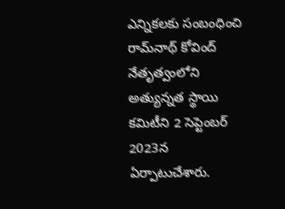ఎన్నికలకు సంబంధించి రామ్‌నాథ్ కోవింద్‌ నేతృత్వంలోని అత్యున్నత స్థాయి కమిటీని 2 సెప్టెంబర్‌ 2023న ఏర్పాటుచేశారు.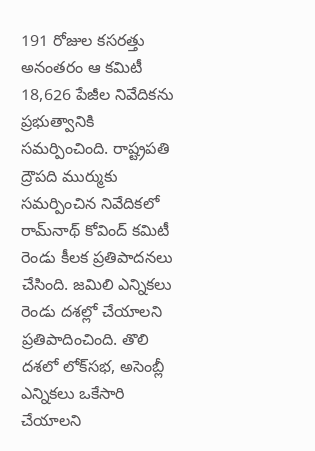191 రోజుల కసరత్తు అనంతరం ఆ కమిటీ 18,626 పేజీల నివేదికను ప్రభుత్వానికి సమర్పించింది. రాష్ట్రపతి ద్రౌపది ముర్ముకు సమర్పించిన నివేదికలో రామ్‌నాథ్‌ కోవింద్‌ కమిటీ రెండు కీలక ప్రతిపాదనలు చేసింది. జమిలి ఎన్నికలు రెండు దశల్లో చేయాలని ప్రతిపాదించింది. తొలి దశలో లోక్‌సభ, అసెంబ్లీ ఎన్నికలు ఒకేసారి చేయాలని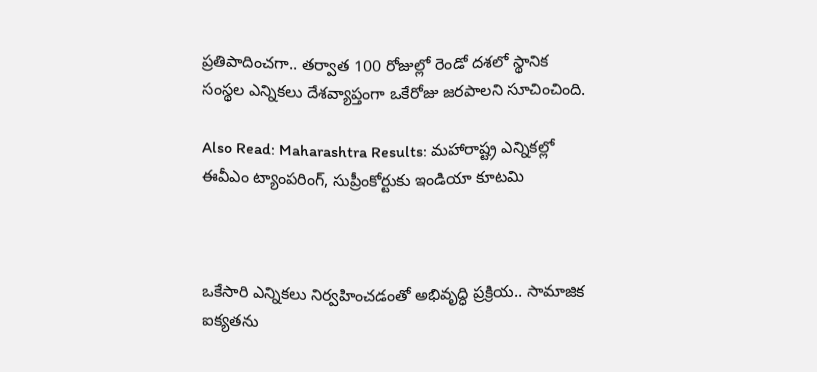ప్రతిపాదించగా.. తర్వాత 100 రోజుల్లో రెండో దశలో స్థానిక సంస్థల ఎన్నికలు దేశవ్యాప్తంగా ఒకేరోజు జరపాలని సూచించింది.

Also Read: Maharashtra Results: మహారాష్ట్ర ఎన్నికల్లో ఈవీఎం ట్యాంపరింగ్, సుప్రీంకోర్టుకు ఇండియా కూటమి



ఒకేసారి ఎన్నికలు నిర్వహించడంతో అభివృద్ధి ప్రక్రియ.. సామాజిక ఐక్యతను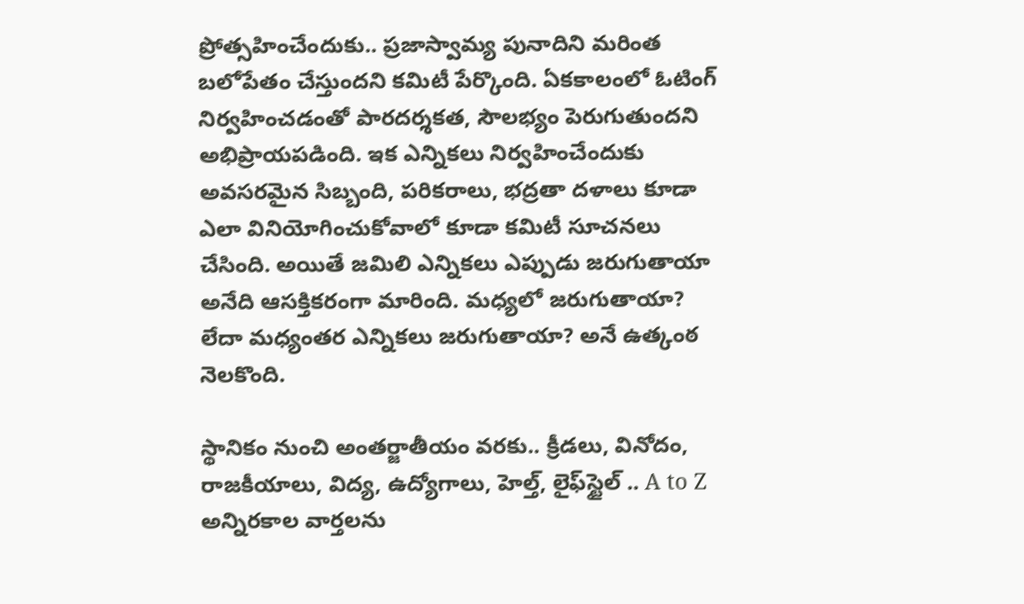ప్రోత్సహించేందుకు.. ప్రజాస్వామ్య పునాదిని మరింత బలోపేతం చేస్తుందని కమిటీ పేర్కొంది. ఏకకాలంలో ఓటింగ్‌ నిర్వహించడంతో పారదర్శకత, సౌలభ్యం పెరుగుతుందని అభిప్రాయపడింది. ఇక ఎన్నికలు నిర్వహించేందుకు అవసరమైన సిబ్బంది, పరికరాలు, భద్రతా దళాలు కూడా ఎలా వినియోగించుకోవాలో కూడా కమిటీ సూచనలు చేసింది. అయితే జమిలి ఎన్నికలు ఎప్పుడు జరుగుతాయా అనేది ఆసక్తికరంగా మారింది. మధ్యలో జరుగుతాయా? లేదా మధ్యంతర ఎన్నికలు జరుగుతాయా? అనే ఉత్కంఠ నెలకొంది.

స్థానికం నుంచి అంతర్జాతీయం వరకు.. క్రీడలు, వినోదం, రాజకీయాలు, విద్య, ఉద్యోగాలు, హెల్త్, లైఫ్‌స్టైల్ .. A to Z అన్నిరకాల వార్తలను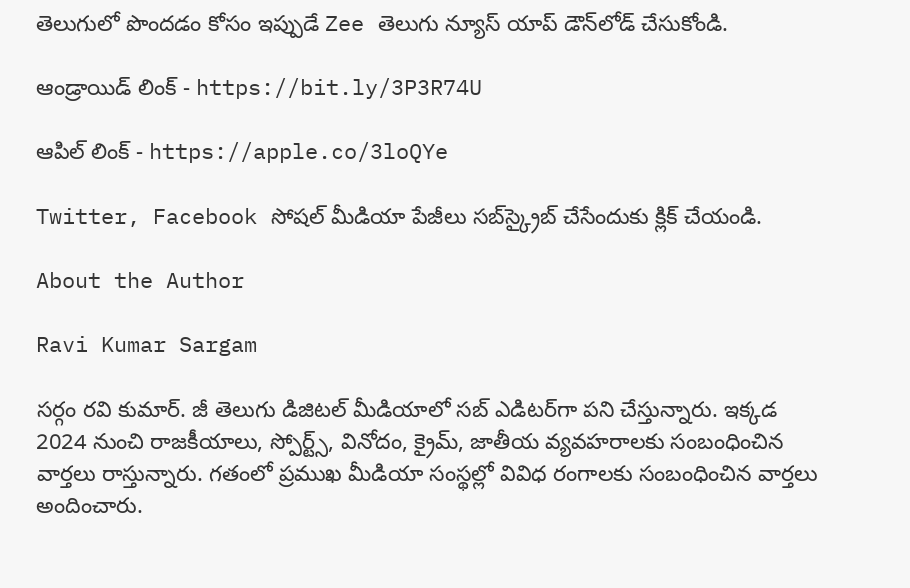తెలుగులో పొందడం కోసం ఇప్పుడే Zee తెలుగు న్యూస్ యాప్ డౌన్‌లోడ్ చేసుకోండి.

ఆండ్రాయిడ్ లింక్ - https://bit.ly/3P3R74U

ఆపిల్ లింక్ - https://apple.co/3loQYe

Twitter, Facebook సోషల్ మీడియా పేజీలు సబ్‌స్క్రైబ్ చేసేందుకు క్లిక్ చేయండి.

About the Author

Ravi Kumar Sargam

సర్గం రవి కుమార్‌. జీ తెలుగు డిజిటల్ మీడియాలో సబ్ ఎడిటర్‌గా పని చేస్తున్నారు. ఇక్కడ 2024 నుంచి రాజకీయాలు, స్పోర్ట్స్, వినోదం, క్రైమ్, జాతీయ వ్యవహరాలకు సంబంధించిన వార్తలు రాస్తున్నారు. గతంలో ప్రముఖ మీడియా సంస్థల్లో వివిధ రంగాలకు సంబంధించిన వార్తలు అందించారు.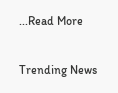...Read More

Trending News